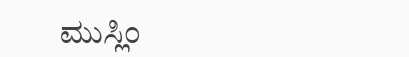ಮುಸ್ಲಿಂ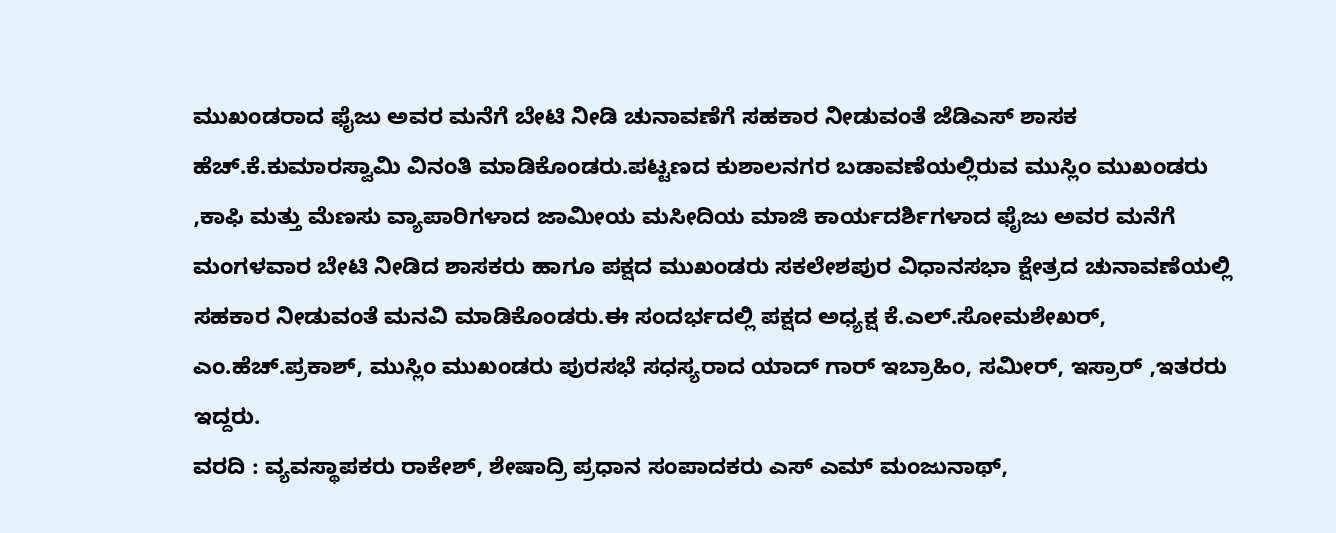ಮುಖಂಡರಾದ ಫೈಜು ಅವರ ಮನೆಗೆ ಬೇಟಿ ನೀಡಿ ಚುನಾವಣೆಗೆ ಸಹಕಾರ ನೀಡುವಂತೆ ಜೆಡಿಎಸ್ ಶಾಸಕ ಹೆಚ್.ಕೆ.ಕುಮಾರಸ್ವಾಮಿ ವಿನಂತಿ ಮಾಡಿಕೊಂಡರು.ಪಟ್ಟಣದ ಕುಶಾಲನಗರ ಬಡಾವಣೆಯಲ್ಲಿರುವ ಮುಸ್ಲಿಂ ಮುಖಂಡರು ,ಕಾಫಿ ಮತ್ತು ಮೆಣಸು ವ್ಯಾಪಾರಿಗಳಾದ ಜಾಮೀಯ ಮಸೀದಿಯ ಮಾಜಿ ಕಾರ್ಯದರ್ಶಿಗಳಾದ ಫೈಜು ಅವರ ಮನೆಗೆ ಮಂಗಳವಾರ ಬೇಟಿ ನೀಡಿದ ಶಾಸಕರು ಹಾಗೂ ಪಕ್ಷದ ಮುಖಂಡರು ಸಕಲೇಶಪುರ ವಿಧಾನಸಭಾ ಕ್ಷೇತ್ರದ ಚುನಾವಣೆಯಲ್ಲಿ ಸಹಕಾರ ನೀಡುವಂತೆ ಮನವಿ ಮಾಡಿಕೊಂಡರು.ಈ ಸಂದರ್ಭದಲ್ಲಿ ಪಕ್ಷದ ಅಧ್ಯಕ್ಷ ಕೆ.ಎಲ್.ಸೋಮಶೇಖರ್, ಎಂ.ಹೆಚ್.ಪ್ರಕಾಶ್, ಮುಸ್ಲಿಂ ಮುಖಂಡರು ಪುರಸಭೆ ಸಧಸ್ಯರಾದ ಯಾದ್ ಗಾರ್ ಇಬ್ರಾಹಿಂ, ಸಮೀರ್, ಇಸ್ರಾರ್ ,ಇತರರು ಇದ್ದರು.
ವರದಿ : ವ್ಯವಸ್ಥಾಪಕರು ರಾಕೇಶ್, ಶೇಷಾದ್ರಿ ಪ್ರಧಾನ ಸಂಪಾದಕರು ಎಸ್ ಎಮ್ ಮಂಜುನಾಥ್,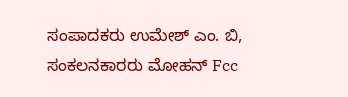ಸಂಪಾದಕರು ಉಮೇಶ್ ಎಂ. ಬಿ, ಸಂಕಲನಕಾರರು ಮೋಹನ್ Fcc